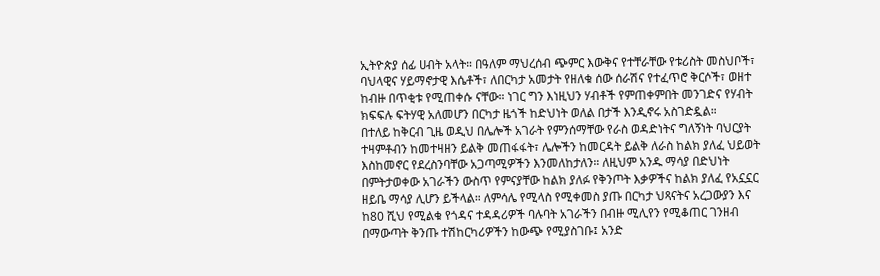ኢትዮጵያ ሰፊ ሀብት አላት። በዓለም ማህረሰብ ጭምር እውቅና የተቸራቸው የቱሪስት መስህቦች፣ ባህላዊና ሃይማኖታዊ እሴቶች፣ ለበርካታ አመታት የዘለቁ ሰው ሰራሽና የተፈጥሮ ቅርሶች፣ ወዘተ ከብዙ በጥቂቱ የሚጠቀሱ ናቸው። ነገር ግን እነዚህን ሃብቶች የምጠቀምበት መንገድና የሃብት ክፍፍሉ ፍትሃዊ አለመሆን በርካታ ዜጎች ከድህነት ወለል በታች እንዲኖሩ አስገድዷል።
በተለይ ከቅርብ ጊዜ ወዲህ በሌሎች አገራት የምንሰማቸው የራስ ወዳድነትና ግለኝነት ባህርያት ተዛምቶብን ከመተዛዘን ይልቅ መጠፋፋት፣ ሌሎችን ከመርዳት ይልቅ ለራስ ከልክ ያለፈ ህይወት እስከመኖር የደረስንባቸው አጋጣሚዎችን እንመለከታለን። ለዚህም አንዱ ማሳያ በድህነት በምትታወቀው አገራችን ውስጥ የምናያቸው ከልክ ያለፉ የቅንጦት እቃዎችና ከልክ ያለፈ የአኗኗር ዘይቤ ማሳያ ሊሆን ይችላል። ለምሳሌ የሚላስ የሚቀመስ ያጡ በርካታ ህጻናትና አረጋውያን እና ከ80 ሺህ የሚልቁ የጎዳና ተዳዳሪዎች ባሉባት አገራችን በብዙ ሚሊየን የሚቆጠር ገንዘብ በማውጣት ቅንጡ ተሽከርካሪዎችን ከውጭ የሚያስገቡ፤ አንድ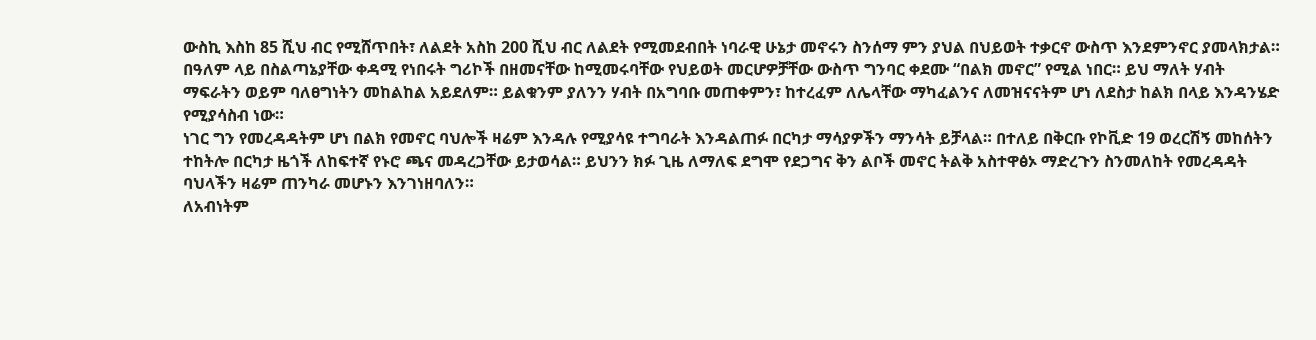ውስኪ እስከ 85 ሺህ ብር የሚሸጥበት፣ ለልደት አስከ 200 ሺህ ብር ለልደት የሚመደብበት ነባራዊ ሁኔታ መኖሩን ስንሰማ ምን ያህል በህይወት ተቃርኖ ውስጥ እንደምንኖር ያመላክታል።
በዓለም ላይ በስልጣኔያቸው ቀዳሚ የነበሩት ግሪኮች በዘመናቸው ከሚመሩባቸው የህይወት መርሆዎቻቸው ውስጥ ግንባር ቀደሙ “በልክ መኖር” የሚል ነበር። ይህ ማለት ሃብት ማፍራትን ወይም ባለፀግነትን መከልከል አይደለም። ይልቁንም ያለንን ሃብት በአግባቡ መጠቀምን፣ ከተረፈም ለሌላቸው ማካፈልንና ለመዝናናትም ሆነ ለደስታ ከልክ በላይ እንዳንሄድ የሚያሳስብ ነው።
ነገር ግን የመረዳዳትም ሆነ በልክ የመኖር ባህሎች ዛሬም እንዳሉ የሚያሳዩ ተግባራት እንዳልጠፉ በርካታ ማሳያዎችን ማንሳት ይቻላል። በተለይ በቅርቡ የኮቪድ 19 ወረርሽኝ መከሰትን ተከትሎ በርካታ ዜጎች ለከፍተኛ የኑሮ ጫና መዳረጋቸው ይታወሳል። ይህንን ክፉ ጊዜ ለማለፍ ደግሞ የደጋግና ቅን ልቦች መኖር ትልቅ አስተዋፅኦ ማድረጉን ስንመለከት የመረዳዳት ባህላችን ዛሬም ጠንካራ መሆኑን እንገነዘባለን።
ለአብነትም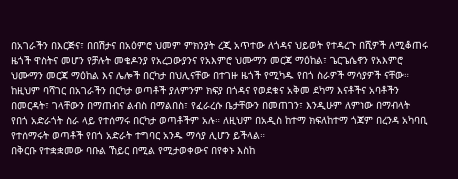በአገራችን በእርጅና፣ በበሽታና በአዕምሮ ህመም ምክንያት ረጂ አጥተው ለጎዳና ህይወት የተዳረጉ በሺዎች ለሚቆጠሩ ዜጎች ዋስትና መሆን የቻሉት መቄዶንያ የአረጋውያንና የአእምሮ ህሙማን መርጃ ማዕከል፣ ጌርጌሴኖን የአእምሮ ህሙማን መርጃ ማዕከል እና ሌሎች በርካታ በህሊናቸው በተገዙ ዜጎች የሚካዱ የበጎ ስራዎች ማሳያዎች ናቸው።
ከዚህም ባሻገር በአገራችን በርካታ ወጣቶች ያለምንም ክፍያ በጎዳና የወደቁና አቅመ ደካማ እናቶችና አባቶችን በመርዳት፣ ገላቸውን በማጠብና ልብስ በማልበስ፣ የፈራረሱ ቤታቸውን በመጠገን፣ እንዲሁም ለምነው በማብላት የበጎ አድራጎት ስራ ላይ የተሰማሩ በርካታ ወጣቶችም አሉ። ለዚህም በአዲስ ከተማ ክፍለከተማ ጎጃም በረንዳ አካባቢ የተሰማሩት ወጣቶች የበጎ አድራት ተግባር አንዱ ማሳያ ሊሆን ይችላል።
በቅርቡ የተቋቋመው ባቡል ኸይር በሚል የሚታወቀውና በየቀኑ እስከ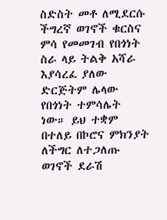ስድስት መቶ ለሚደርሱ ችግረኛ ወገኖች ቁርስና ምሳ የመመገብ የበጎነት ስራ ላይ ትልቅ አሻራ እያሳረፈ ያለው ድርጅትም ሌላው የበጎነት ተምሳሌት ነው። ይህ ተቋም በተለይ በኮሮና ምክንያት ለችግር ለተጋለጡ ወገኖች ደራሽ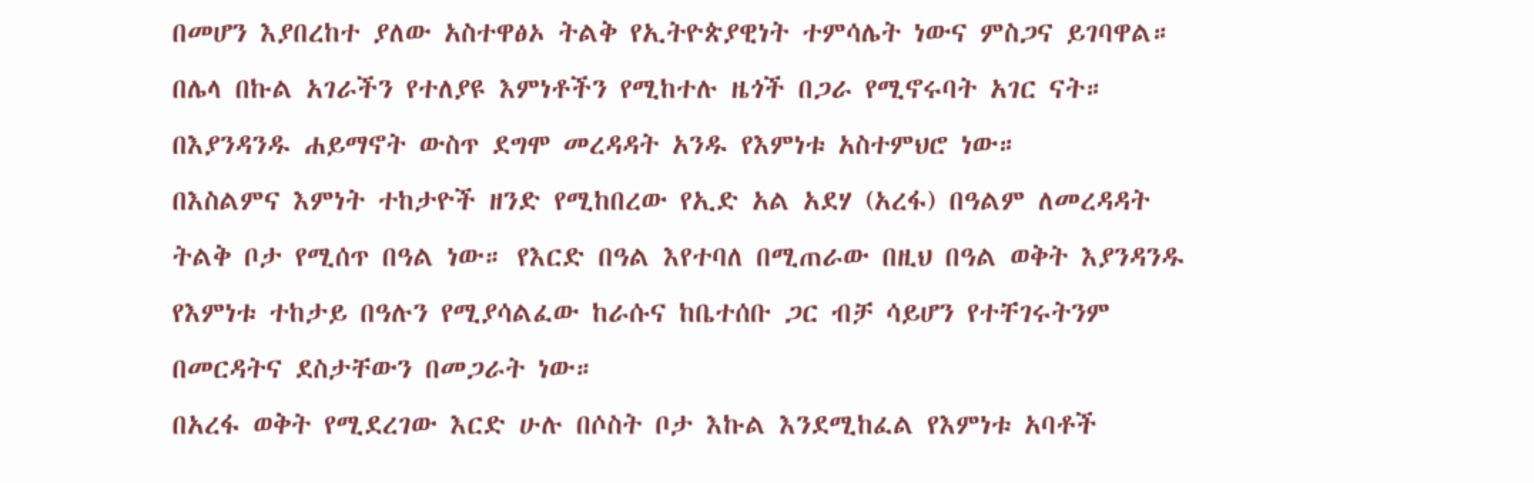በመሆን እያበረከተ ያለው አስተዋፅኦ ትልቅ የኢትዮጵያዊነት ተምሳሌት ነውና ምስጋና ይገባዋል።
በሌላ በኩል አገራችን የተለያዩ እምነቶችን የሚከተሉ ዜጎች በጋራ የሚኖሩባት አገር ናት። በእያንዳንዱ ሐይማኖት ውስጥ ደግሞ መረዳዳት አንዱ የእምነቱ አስተምህሮ ነው።
በእስልምና እምነት ተከታዮች ዘንድ የሚከበረው የኢድ አል አደሃ (አረፋ) በዓልም ለመረዳዳት ትልቅ ቦታ የሚሰጥ በዓል ነው። የእርድ በዓል እየተባለ በሚጠራው በዚህ በዓል ወቅት እያንዳንዱ የእምነቱ ተከታይ በዓሉን የሚያሳልፈው ከራሱና ከቤተሰቡ ጋር ብቻ ሳይሆን የተቸገሩትንም በመርዳትና ደስታቸውን በመጋራት ነው።
በአረፋ ወቅት የሚደረገው እርድ ሁሉ በሶስት ቦታ እኩል እንደሚከፈል የእምነቱ አባቶች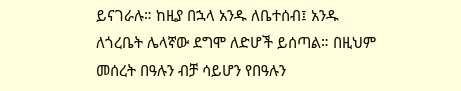ይናገራሉ። ከዚያ በኋላ አንዱ ለቤተሰብ፤ አንዱ ለጎረቤት ሌላኛው ደግሞ ለድሆች ይሰጣል። በዚህም መሰረት በዓሉን ብቻ ሳይሆን የበዓሉን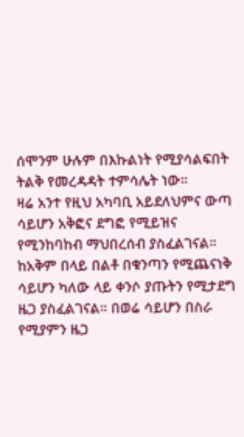ሰሞንም ሁሉም በእኩልነት የሚያሳልፍበት ትልቅ የመረዳዳት ተምሳሌት ነው።
ዛሬ አንተ የዚህ አካባቢ አይደለህምና ውጣ ሳይሆን አቅፎና ደግፎ የሚይዝና የሚንከባከብ ማህበረሰብ ያስፈልገናል። ከአቅም በላይ በልቶ በቁንጣን የሚጨናነቅ ሳይሆን ካለው ላይ ቀንሶ ያጡትን የሚታደግ ዜጋ ያስፈልገናል። በወሬ ሳይሆን በስራ የሚያምን ዜጋ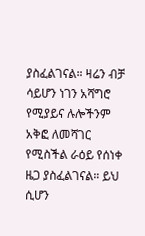ያስፈልገናል። ዛሬን ብቻ ሳይሆን ነገን አሻግሮ የሚያይና ሉሎችንም አቅፎ ለመሻገር የሚስችል ራዕይ የሰነቀ ዜጋ ያስፈልገናል። ይህ ሲሆን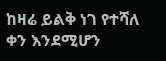ከዛሬ ይልቅ ነገ የተሻለ ቀን እንደሚሆን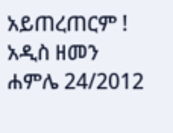አይጠረጠርም !
አዲስ ዘመን ሐምሌ 24/2012